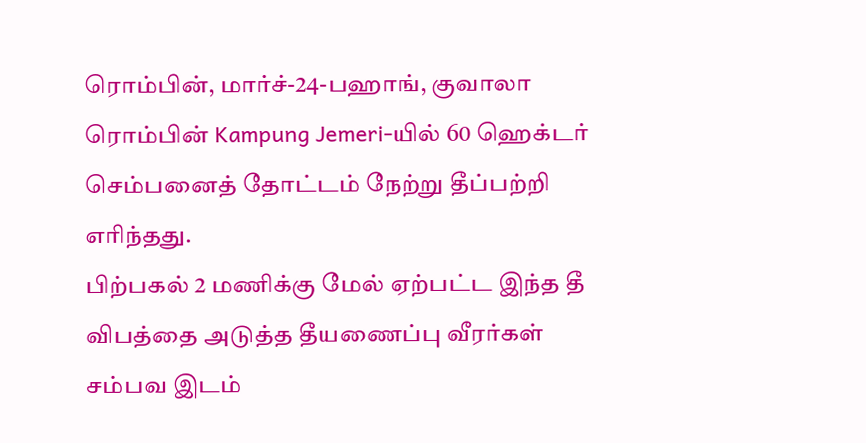ரொம்பின், மார்ச்-24-பஹாங், குவாலா ரொம்பின் Kampung Jemeri-யில் 60 ஹெக்டர் செம்பனைத் தோட்டம் நேற்று தீப்பற்றி எரிந்தது.
பிற்பகல் 2 மணிக்கு மேல் ஏற்பட்ட இந்த தீ விபத்தை அடுத்த தீயணைப்பு வீரர்கள் சம்பவ இடம்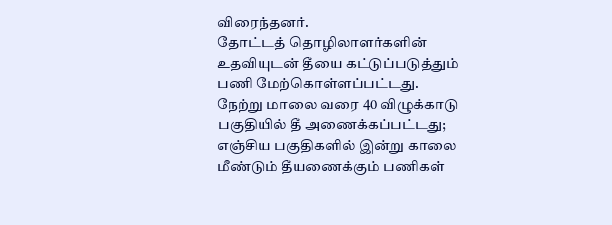விரைந்தனர்.
தோட்டத் தொழிலாளர்களின் உதவியுடன் தீயை கட்டுப்படுத்தும் பணி மேற்கொள்ளப்பட்டது.
நேற்று மாலை வரை 40 விழுக்காடு பகுதியில் தீ அணைக்கப்பட்டது; எஞ்சிய பகுதிகளில் இன்று காலை மீண்டும் தீயணைக்கும் பணிகள்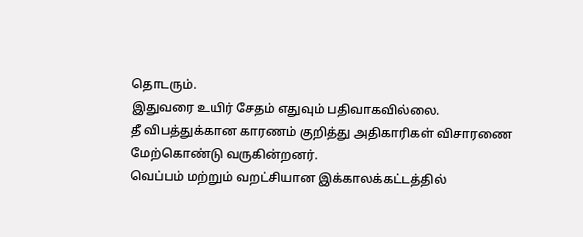தொடரும்.
இதுவரை உயிர் சேதம் எதுவும் பதிவாகவில்லை.
தீ விபத்துக்கான காரணம் குறித்து அதிகாரிகள் விசாரணை மேற்கொண்டு வருகின்றனர்.
வெப்பம் மற்றும் வறட்சியான இக்காலக்கட்டத்தில்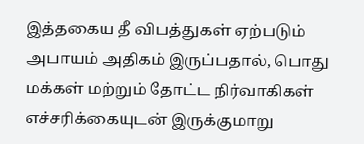இத்தகைய தீ விபத்துகள் ஏற்படும் அபாயம் அதிகம் இருப்பதால், பொது மக்கள் மற்றும் தோட்ட நிர்வாகிகள் எச்சரிக்கையுடன் இருக்குமாறு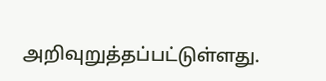அறிவுறுத்தப்பட்டுள்ளது.